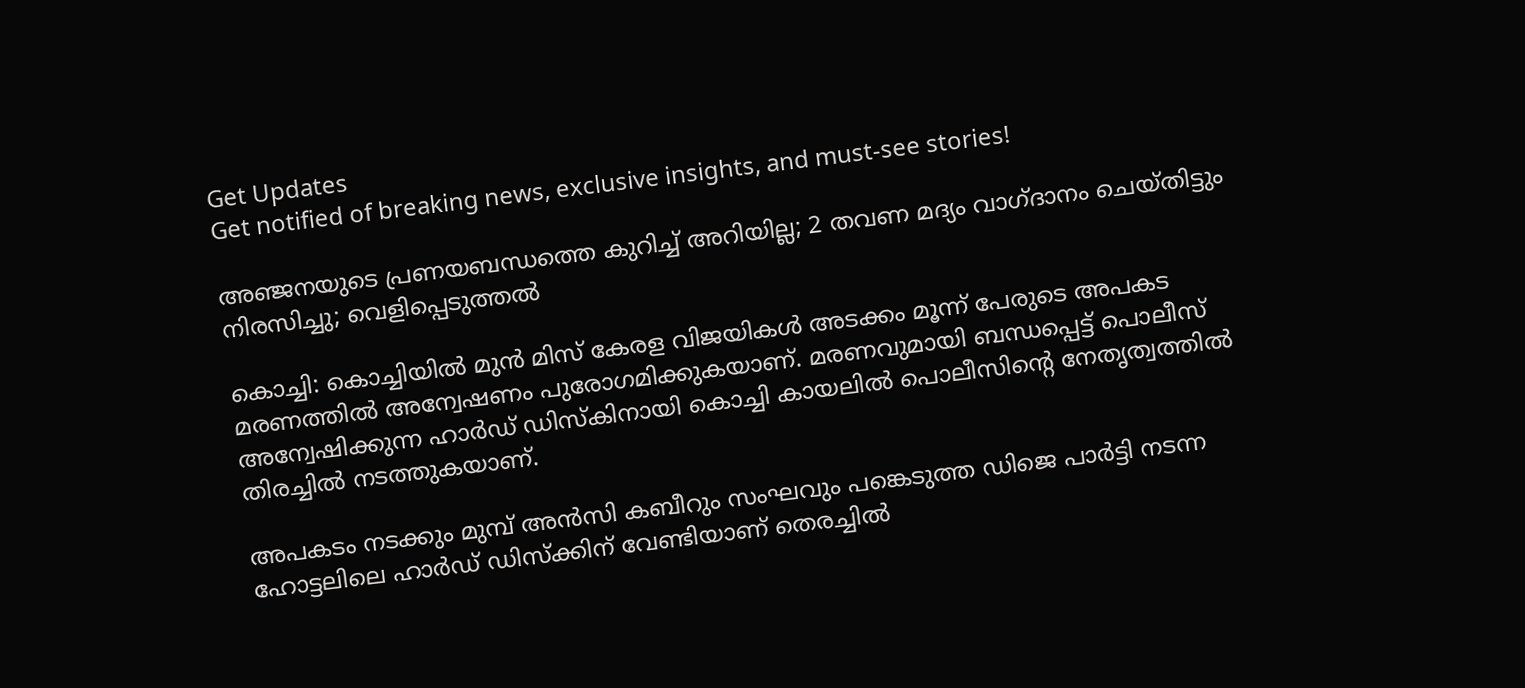Get Updates
Get notified of breaking news, exclusive insights, and must-see stories!

അഞ്ജനയുടെ പ്രണയബന്ധത്തെ കുറിച്ച് അറിയില്ല; 2 തവണ മദ്യം വാഗ്ദാനം ചെയ്തിട്ടും നിരസിച്ചു; വെളിപ്പെടുത്തല്‍

കൊച്ചി: കൊച്ചിയില്‍ മുന്‍ മിസ് കേരള വിജയികള്‍ അടക്കം മൂന്ന് പേരുടെ അപകട മരണത്തില്‍ അന്വേഷണം പുരോഗമിക്കുകയാണ്. മരണവുമായി ബന്ധപ്പെട്ട് പൊലീസ് അന്വേഷിക്കുന്ന ഹാര്‍ഡ് ഡിസ്‌കിനായി കൊച്ചി കായലില്‍ പൊലീസിന്റെ നേതൃത്വത്തില്‍ തിരച്ചില്‍ നടത്തുകയാണ്.

അപകടം നടക്കും മുമ്പ് അന്‍സി കബീറും സംഘവും പങ്കെടുത്ത ഡിജെ പാര്‍ട്ടി നടന്ന ഹോട്ടലിലെ ഹാര്‍ഡ് ഡിസ്‌ക്കിന് വേണ്ടിയാണ് തെരച്ചില്‍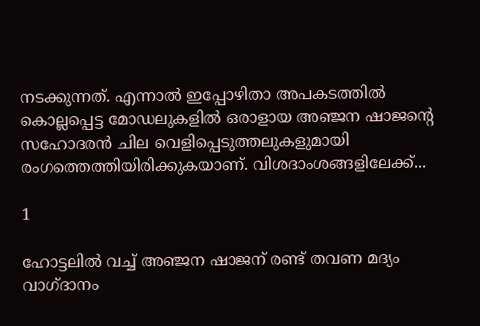നടക്കുന്നത്. എന്നാല്‍ ഇപ്പോഴിതാ അപകടത്തില്‍ കൊല്ലപ്പെട്ട മോഡലുകളില്‍ ഒരാളായ അഞ്ജന ഷാജന്റെ സഹോദരന്‍ ചില വെളിപ്പെടുത്തലുകളുമായി രംഗത്തെത്തിയിരിക്കുകയാണ്. വിശദാംശങ്ങളിലേക്ക്...

1

ഹോട്ടലില്‍ വച്ച് അഞ്ജന ഷാജന് രണ്ട് തവണ മദ്യം വാഗ്ദാനം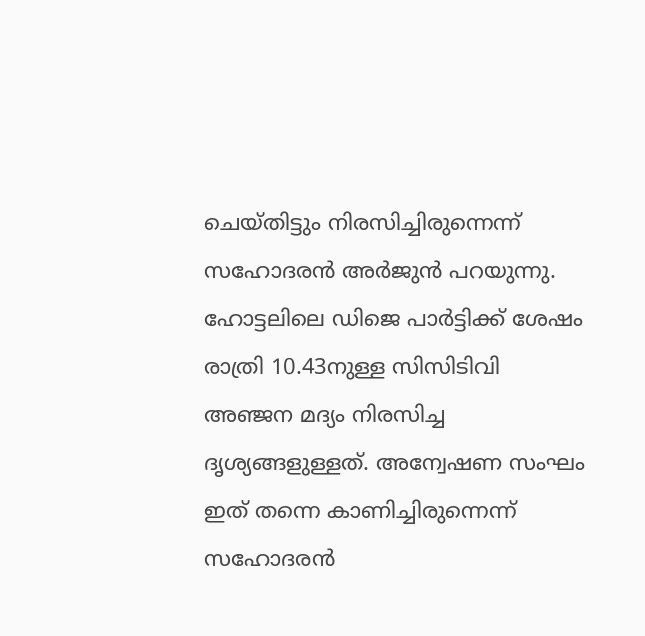ചെയ്തിട്ടും നിരസിച്ചിരുന്നെന്ന് സഹോദരന്‍ അര്‍ജുന്‍ പറയുന്നു. ഹോട്ടലിലെ ഡിജെ പാര്‍ട്ടിക്ക് ശേഷം രാത്രി 10.43നുള്ള സിസിടിവി അഞ്ജന മദ്യം നിരസിച്ച ദൃശ്യങ്ങളുള്ളത്. അന്വേഷണ സംഘം ഇത് തന്നെ കാണിച്ചിരുന്നെന്ന് സഹോദരന്‍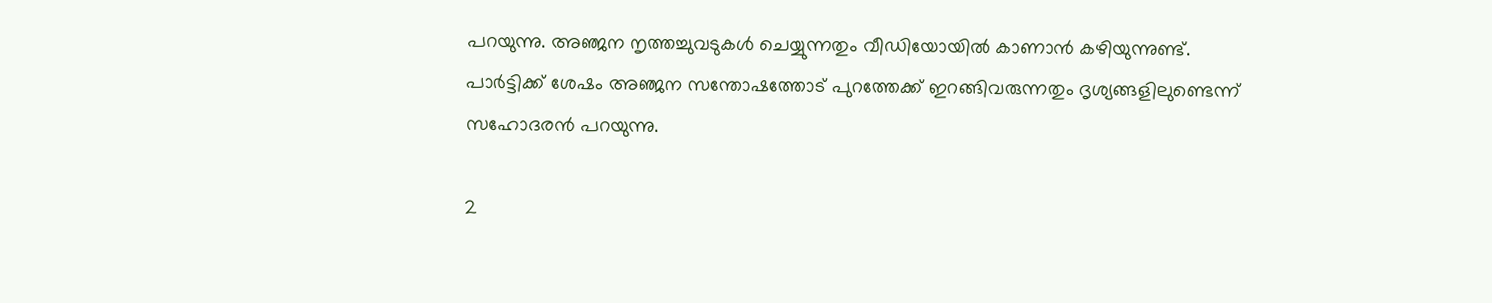പറയുന്നു. അഞ്ജന നൃത്തച്ചുവടുകള്‍ ചെയ്യുന്നതും വീഡിയോയില്‍ കാണാന്‍ കഴിയുന്നുണ്ട്. പാര്‍ട്ടിക്ക് ശേഷം അഞ്ജന സന്തോഷത്തോട് പുറത്തേക്ക് ഇറങ്ങിവരുന്നതും ദൃശ്യങ്ങളിലുണ്ടെന്ന് സഹോദരന്‍ പറയുന്നു.

2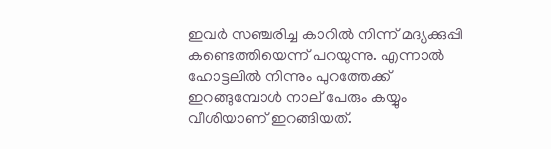ഇവര്‍ സഞ്ചരിച്ച കാറില്‍ നിന്ന് മദ്യക്കുപ്പി കണ്ടെത്തിയെന്ന് പറയുന്നു. എന്നാല്‍ ഹോട്ടലില്‍ നിന്നും പുറത്തേക്ക് ഇറങ്ങുമ്പോള്‍ നാല് പേരും കയ്യും വീശിയാണ് ഇറങ്ങിയത്.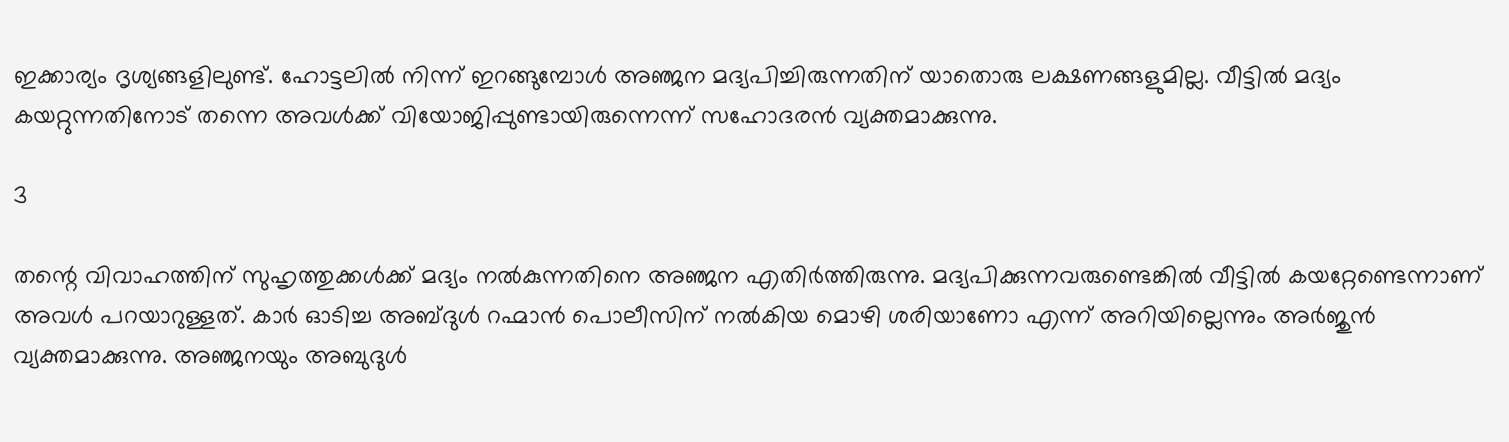ഇക്കാര്യം ദൃശ്യങ്ങളിലുണ്ട്. ഹോട്ടലില്‍ നിന്ന് ഇറങ്ങുമ്പോള്‍ അഞ്ജന മദ്യപിച്ചിരുന്നതിന് യാതൊരു ലക്ഷണങ്ങളുമില്ല. വീട്ടില്‍ മദ്യം കയറ്റുന്നതിനോട് തന്നെ അവള്‍ക്ക് വിയോജിപ്പുണ്ടായിരുന്നെന്ന് സഹോദരന്‍ വ്യക്തമാക്കുന്നു.

3

തന്റെ വിവാഹത്തിന് സുഹൃത്തുക്കള്‍ക്ക് മദ്യം നല്‍കുന്നതിനെ അഞ്ജന എതിര്‍ത്തിരുന്നു. മദ്യപിക്കുന്നവരുണ്ടെങ്കില്‍ വീട്ടില്‍ കയറ്റേണ്ടെന്നാണ് അവള്‍ പറയാറുള്ളത്. കാര്‍ ഓടിച്ച അബ്ദുള്‍ റഹ്മാന്‍ പൊലീസിന് നല്‍കിയ മൊഴി ശരിയാണോ എന്ന് അറിയില്ലെന്നും അര്‍ജുന്‍ വ്യക്തമാക്കുന്നു. അഞ്ജനയും അബുദുള്‍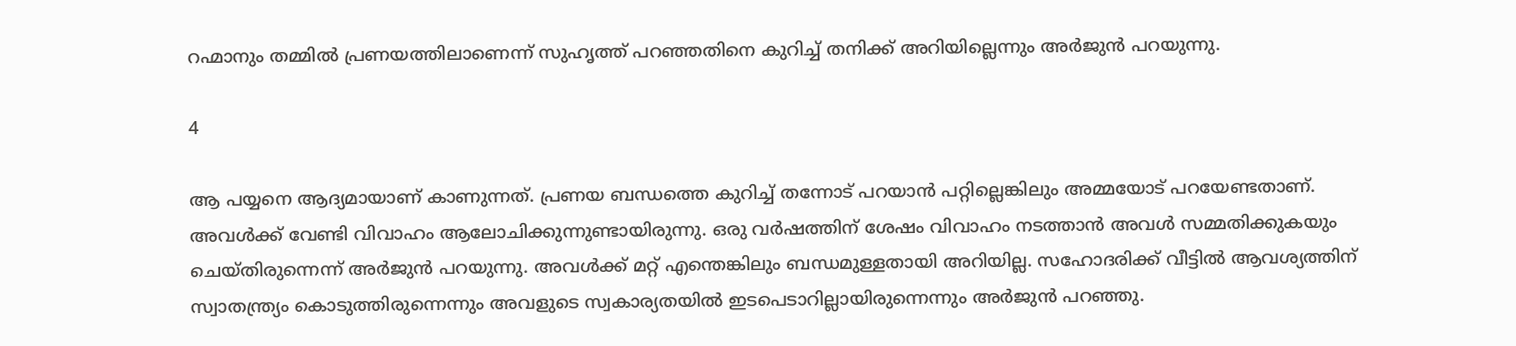റഹ്മാനും തമ്മില്‍ പ്രണയത്തിലാണെന്ന് സുഹൃത്ത് പറഞ്ഞതിനെ കുറിച്ച് തനിക്ക് അറിയില്ലെന്നും അര്‍ജുന്‍ പറയുന്നു.

4

ആ പയ്യനെ ആദ്യമായാണ് കാണുന്നത്. പ്രണയ ബന്ധത്തെ കുറിച്ച് തന്നോട് പറയാന്‍ പറ്റില്ലെങ്കിലും അമ്മയോട് പറയേണ്ടതാണ്. അവള്‍ക്ക് വേണ്ടി വിവാഹം ആലോചിക്കുന്നുണ്ടായിരുന്നു. ഒരു വര്‍ഷത്തിന് ശേഷം വിവാഹം നടത്താന്‍ അവള്‍ സമ്മതിക്കുകയും ചെയ്തിരുന്നെന്ന് അര്‍ജുന്‍ പറയുന്നു. അവള്‍ക്ക് മറ്റ് എന്തെങ്കിലും ബന്ധമുള്ളതായി അറിയില്ല. സഹോദരിക്ക് വീട്ടില്‍ ആവശ്യത്തിന് സ്വാതന്ത്ര്യം കൊടുത്തിരുന്നെന്നും അവളുടെ സ്വകാര്യതയില്‍ ഇടപെടാറില്ലായിരുന്നെന്നും അര്‍ജുന്‍ പറഞ്ഞു.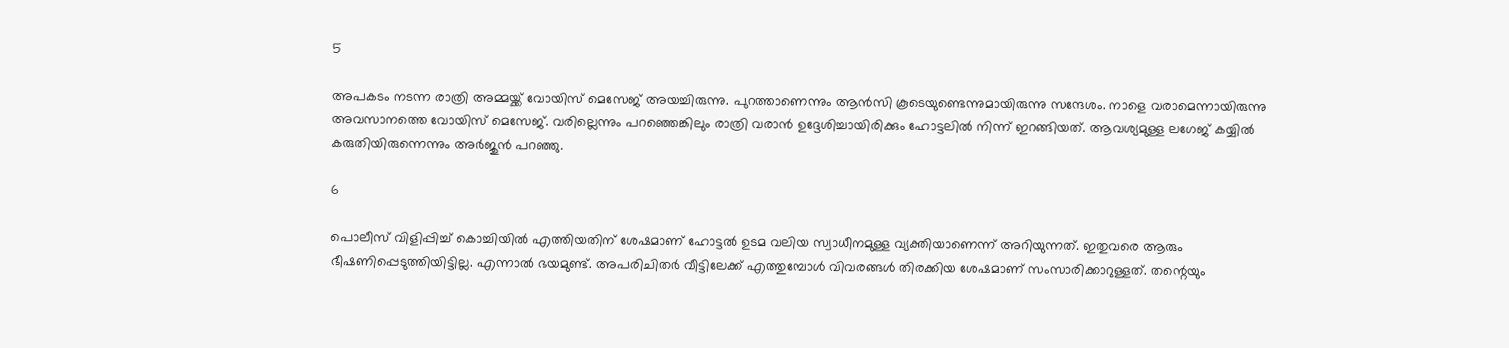5

അപകടം നടന്ന രാത്രി അമ്മയ്ക്ക് വോയിസ് മെസേജ് അയച്ചിരുന്നു. പുറത്താണെന്നും ആന്‍സി കൂടെയുണ്ടെന്നുമായിരുന്നു സന്ദേശം. നാളെ വരാമെന്നായിരുന്നു അവസാനത്തെ വോയിസ് മെസേജ്. വരില്ലെന്നും പറഞ്ഞെങ്കിലും രാത്രി വരാന്‍ ഉദ്ദേശിച്ചായിരിക്കും ഹോട്ടലില്‍ നിന്ന് ഇറങ്ങിയത്. ആവശ്യമുള്ള ലഗേജ് കയ്യില്‍ കരുതിയിരുന്നെന്നും അര്‍ജുന്‍ പറഞ്ഞു.

6

പൊലീസ് വിളിപ്പിച്ച് കൊച്ചിയില്‍ എത്തിയതിന് ശേഷമാണ് ഹോട്ടല്‍ ഉടമ വലിയ സ്വാധീനമുള്ള വ്യക്തിയാണെന്ന് അറിയുന്നത്. ഇതുവരെ ആരും ഭീഷണിപ്പെടുത്തിയിട്ടില്ല. എന്നാല്‍ ഭയമുണ്ട്. അപരിചിതര്‍ വീട്ടിലേക്ക് എത്തുമ്പോള്‍ വിവരങ്ങള്‍ തിരക്കിയ ശേഷമാണ് സംസാരിക്കാറുള്ളത്. തന്റെയും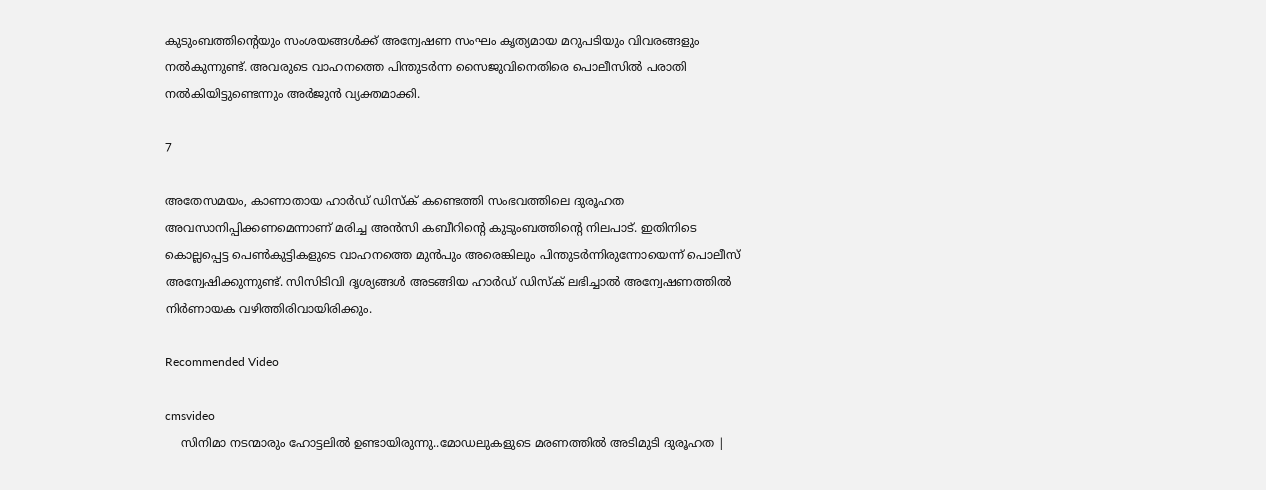കുടുംബത്തിന്റെയും സംശയങ്ങള്‍ക്ക് അന്വേഷണ സംഘം കൃത്യമായ മറുപടിയും വിവരങ്ങളും നല്‍കുന്നുണ്ട്. അവരുടെ വാഹനത്തെ പിന്തുടര്‍ന്ന സൈജുവിനെതിരെ പൊലീസില്‍ പരാതി നല്‍കിയിട്ടുണ്ടെന്നും അര്‍ജുന്‍ വ്യക്തമാക്കി.

7

അതേസമയം, കാണാതായ ഹാര്‍ഡ് ഡിസ്‌ക് കണ്ടെത്തി സംഭവത്തിലെ ദുരൂഹത അവസാനിപ്പിക്കണമെന്നാണ് മരിച്ച അന്‍സി കബീറിന്റെ കുടുംബത്തിന്റെ നിലപാട്. ഇതിനിടെ കൊല്ലപ്പെട്ട പെണ്‍കുട്ടികളുടെ വാഹനത്തെ മുന്‍പും അരെങ്കിലും പിന്തുടര്‍ന്നിരുന്നോയെന്ന് പൊലീസ് അന്വേഷിക്കുന്നുണ്ട്. സിസിടിവി ദൃശ്യങ്ങള്‍ അടങ്ങിയ ഹാര്‍ഡ് ഡിസ്‌ക് ലഭിച്ചാല്‍ അന്വേഷണത്തില്‍ നിര്‍ണായക വഴിത്തിരിവായിരിക്കും.

Recommended Video

cmsvideo
    സിനിമാ നടന്മാരും ഹോട്ടലിൽ ഉണ്ടായിരുന്നു..മോഡലുകളുടെ മരണത്തിൽ അടിമുടി ദുരൂഹത |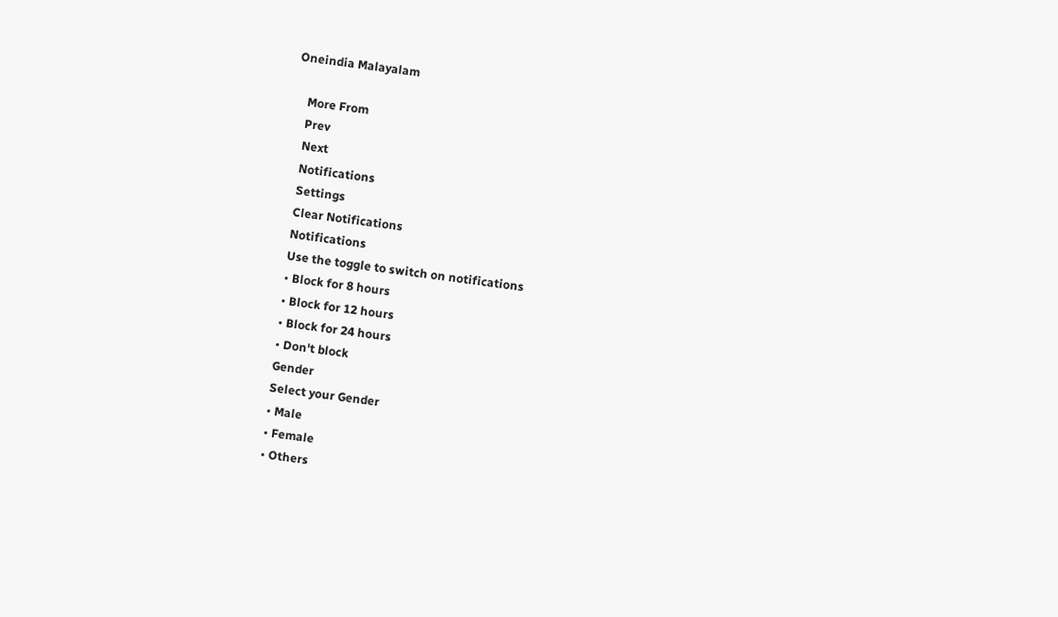Oneindia Malayalam

    More From
    Prev
    Next
    Notifications
    Settings
    Clear Notifications
    Notifications
    Use the toggle to switch on notifications
    • Block for 8 hours
    • Block for 12 hours
    • Block for 24 hours
    • Don't block
    Gender
    Select your Gender
    • Male
    • Female
    • Others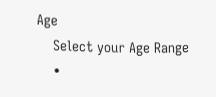Age
    Select your Age Range
    •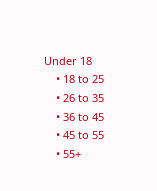Under 18
    • 18 to 25
    • 26 to 35
    • 36 to 45
    • 45 to 55
    • 55+